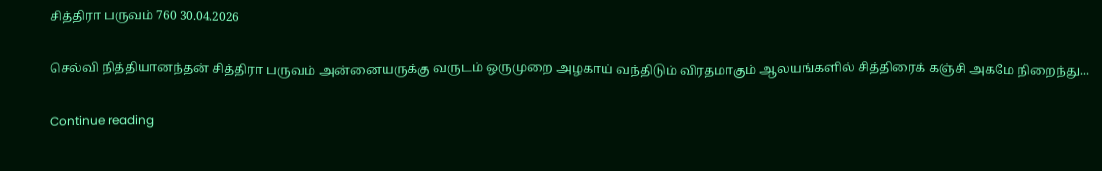சித்திரா பருவம் 760 30.04.2026

செல்வி நித்தியானந்தன் சித்திரா பருவம் அன்னையருக்கு வருடம் ஒருமுறை அழகாய் வந்திடும் விரதமாகும் ஆலயங்களில் சித்திரைக் கஞ்சி அகமே நிறைந்து...

Continue reading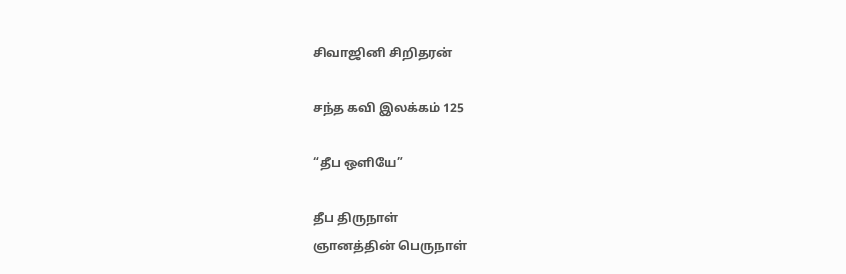சிவாஜினி சிறிதரன்

சந்த கவி இலக்கம் 125

“தீப ஒளியே”

தீப திருநாள்
ஞானத்தின் பெருநாள்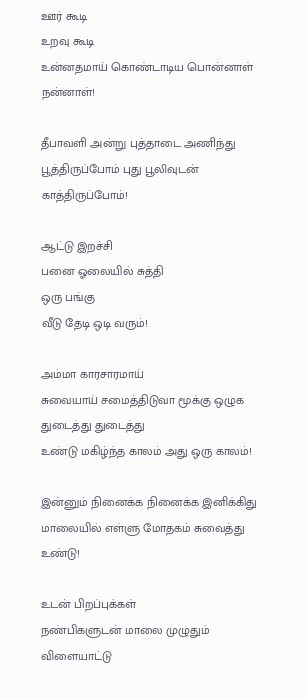ஊர் கூடி
உறவு கூடி
உன்னதமாய் கொண்டாடிய பொன்னாள்
நன்னாள்!

தீபாவளி அன்று புத்தாடை அணிந்து
பூத்திருப்போம் புது பூலிவுடன் காத்திருப்போம்!

ஆட்டு இறச்சி
பனை ஓலையில் சுத்தி
ஒரு பங்கு
வீடு தேடி ஒடி வரும்!

அம்மா காரசாரமாய்
சுவையாய் சமைத்திடுவா மூக்கு ஒழுக துடைத்து துடைத்து
உண்டு மகிழ்ந்த காலம் அது ஒரு காலம்!

இன்னும் நினைக்க நினைக்க இனிக்கிது
மாலையில் எள்ளு மோதகம் சுவைத்து உண்டு!

உடன் பிறப்புக்கள்
நண்பிகளுடன் மாலை முழுதும் விளையாட்டு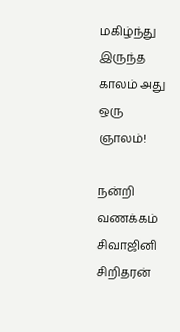மகிழ்ந்து இருந்த காலம் அது ஒரு ஞாலம்!

நன்றி
வணக்கம்
சிவாஜினி
சிறிதரன்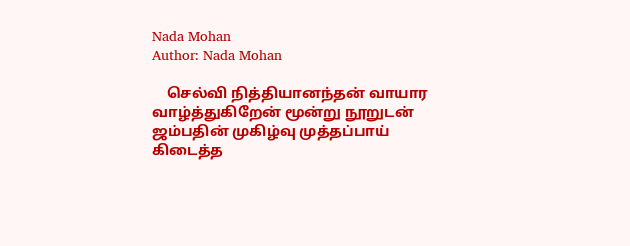Nada Mohan
Author: Nada Mohan

    செல்வி நித்தியானந்தன் வாயார வாழ்த்துகிறேன் மூன்று நூறுடன் ஜம்பதின் முகிழ்வு முத்தப்பாய் கிடைத்த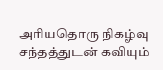அரியதொரு நிகழ்வு சந்தத்துடன் கவியும்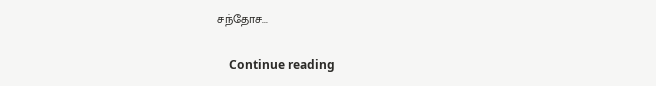சந்தோச...

    Continue reading